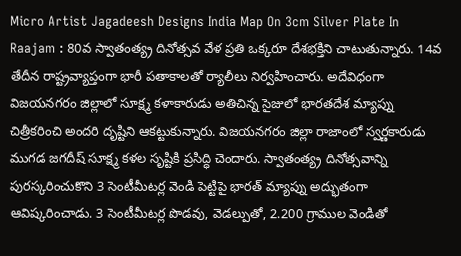Micro Artist Jagadeesh Designs India Map On 3cm Silver Plate In Raajam : 80వ స్వాతంత్య్ర దినోత్సవ వేళ ప్రతి ఒక్కరూ దేశభక్తిని చాటుతున్నారు. 14వ తేదీన రాష్ట్రవ్యాప్తంగా భారీ పతాకాలతో ర్యాలీలు నిర్వహించారు. అదేవిధంగా విజయనగరం జిల్లాలో సూక్ష్మ కళాకారుడు అతిచిన్న సైజులో భారతదేశ మ్యాప్ను చిత్రీకరించి అందరి దృష్టిని ఆకట్టుకున్నారు. విజయనగరం జిల్లా రాజాంలో స్వర్ణకారుడు ముగడ జగదీష్ సూక్ష్మ కళల సృష్టికి ప్రసిద్ధి చెందారు. స్వాతంత్య్ర దినోత్సవాన్ని పురస్కరించుకొని 3 సెంటీమీటర్ల వెండి పెట్టిపై భారత్ మ్యాప్ను అద్భుతంగా ఆవిష్కరించాడు. 3 సెంటీమీటర్ల పొడవు, వెడల్పుతో, 2.200 గ్రాముల వెండితో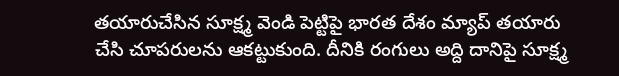తయారుచేసిన సూక్ష్మ వెండి పెట్టిపై భారత దేశం మ్యాప్ తయారు చేసి చూపరులను ఆకట్టుకుంది. దీనికి రంగులు అద్ది దానిపై సూక్ష్మ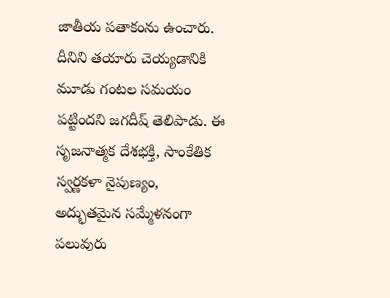జాతీయ పతాకంను ఉంచారు. దీనిని తయారు చెయ్యడానికి మూడు గంటల సమయం పట్టిందని జగదీష్ తెలిపాడు. ఈ సృజనాత్మక దేశభక్తి, సాంకేతిక స్వర్ణకళా నైపుణ్యం, అద్భుతమైన సమ్మేళనంగా పలువురు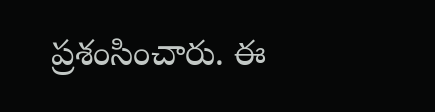ప్రశంసించారు. ఈ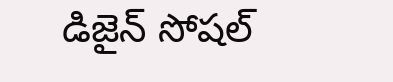డిజైన్ సోషల్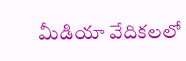మీడియా వేదికలలో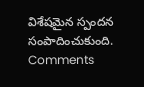విశేషమైన స్పందన సంపాదించుకుంది.
Comments